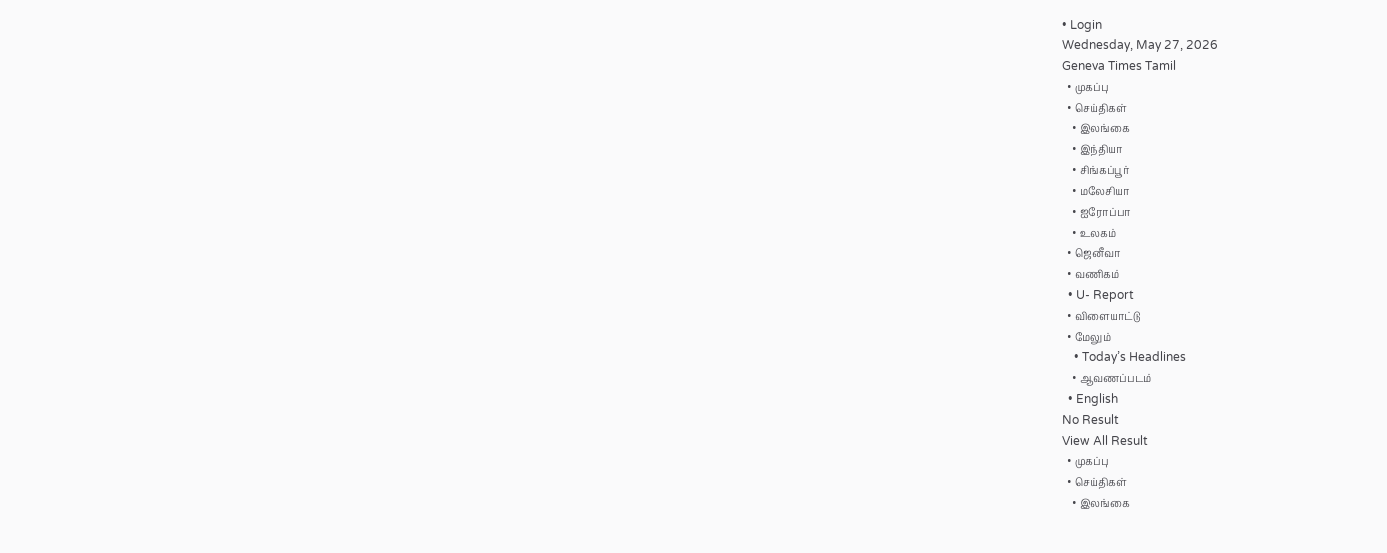• Login
Wednesday, May 27, 2026
Geneva Times Tamil
  • முகப்பு
  • செய்திகள்
    • இலங்கை
    • இந்தியா
    • சிங்கப்பூர்
    • மலேசியா
    • ஐரோப்பா
    • உலகம்
  • ஜெனீவா
  • வணிகம்
  • U- Report
  • விளையாட்டு
  • மேலும்
    • Today’s Headlines
    • ஆவணப்படம்
  • English
No Result
View All Result
  • முகப்பு
  • செய்திகள்
    • இலங்கை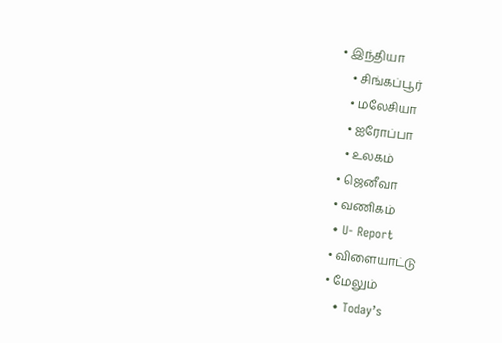• இந்தியா
    • சிங்கப்பூர்
    • மலேசியா
    • ஐரோப்பா
    • உலகம்
  • ஜெனீவா
  • வணிகம்
  • U- Report
  • விளையாட்டு
  • மேலும்
    • Today’s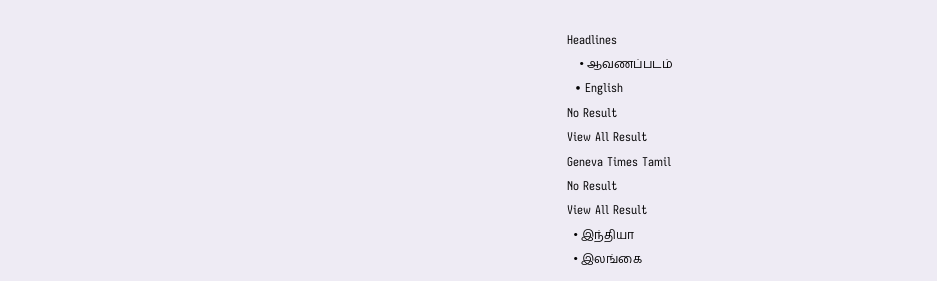Headlines
    • ஆவணப்படம்
  • English
No Result
View All Result
Geneva Times Tamil
No Result
View All Result
  • இந்தியா
  • இலங்கை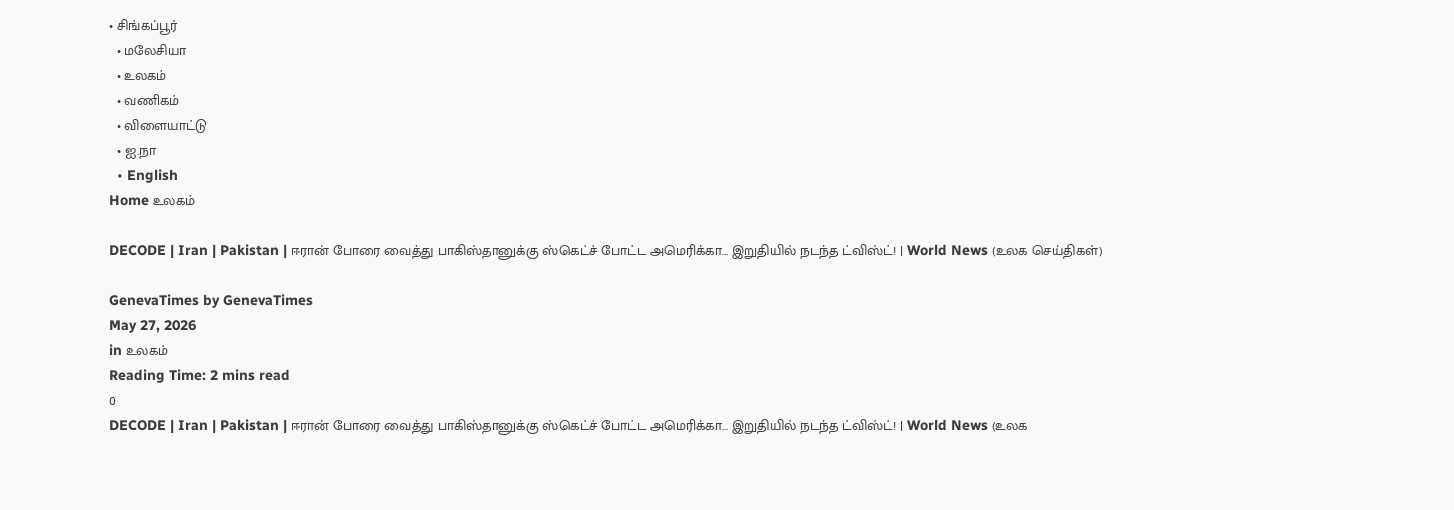• சிங்கப்பூர்
  • மலேசியா
  • உலகம்
  • வணிகம்
  • விளையாட்டு
  • ஐ.நா
  • English
Home உலகம்

DECODE | Iran | Pakistan | ஈரான் போரை வைத்து பாகிஸ்தானுக்கு ஸ்கெட்ச் போட்ட அமெரிக்கா… இறுதியில் நடந்த ட்விஸ்ட்! | World News (உலக செய்திகள்)

GenevaTimes by GenevaTimes
May 27, 2026
in உலகம்
Reading Time: 2 mins read
0
DECODE | Iran | Pakistan | ஈரான் போரை வைத்து பாகிஸ்தானுக்கு ஸ்கெட்ச் போட்ட அமெரிக்கா… இறுதியில் நடந்த ட்விஸ்ட்! | World News (உலக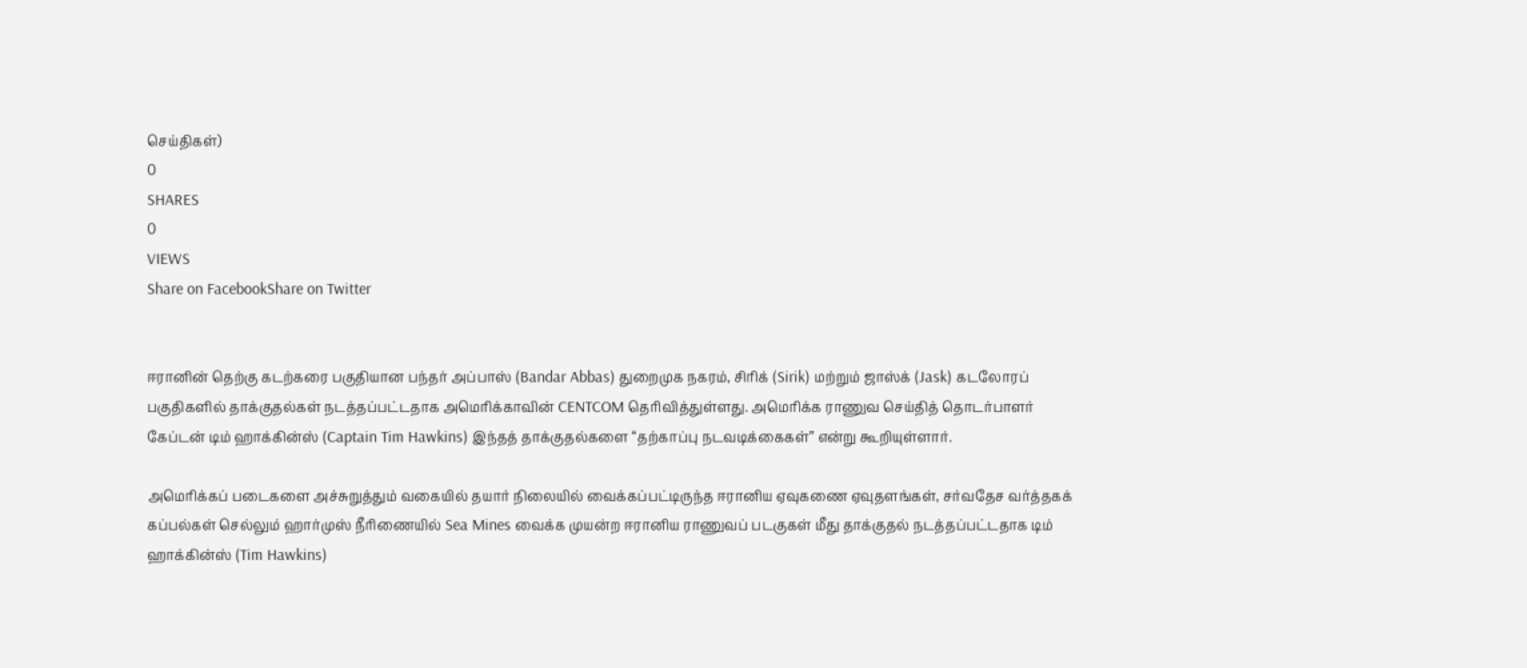செய்திகள்)
0
SHARES
0
VIEWS
Share on FacebookShare on Twitter


ஈரானின் தெற்கு கடற்கரை பகுதியான பந்தர் அப்பாஸ் (Bandar Abbas) துறைமுக நகரம், சிரிக் (Sirik) மற்றும் ஜாஸ்க் (Jask) கடலோரப் பகுதிகளில் தாக்குதல்கள் நடத்தப்பட்டதாக அமெரிக்காவின் CENTCOM தெரிவித்துள்ளது. அமெரிக்க ராணுவ செய்தித் தொடர்பாளர் கேப்டன் டிம் ஹாக்கின்ஸ் (Captain Tim Hawkins) இந்தத் தாக்குதல்களை “தற்காப்பு நடவடிக்கைகள்” என்று கூறியுள்ளார்.

அமெரிக்கப் படைகளை அச்சுறுத்தும் வகையில் தயார் நிலையில் வைக்கப்பட்டிருந்த ஈரானிய ஏவுகணை ஏவுதளங்கள், சர்வதேச வர்த்தகக் கப்பல்கள் செல்லும் ஹார்முஸ் நீரிணையில் Sea Mines வைக்க முயன்ற ஈரானிய ராணுவப் படகுகள் மீது தாக்குதல் நடத்தப்பட்டதாக டிம் ஹாக்கின்ஸ் (Tim Hawkins)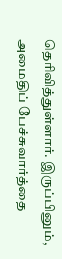தெரிவித்துள்ளார். இருப்பினும், அமைதிப் பேச்சுவார்த்தை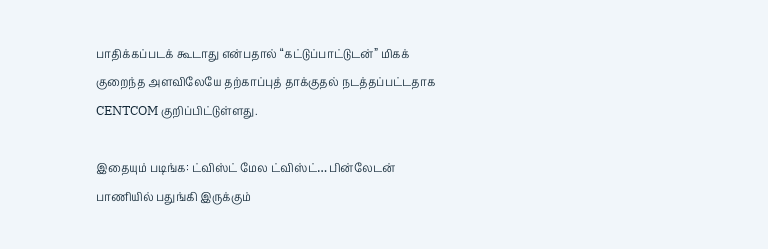பாதிக்கப்படக் கூடாது என்பதால் “கட்டுப்பாட்டுடன்” மிகக் குறைந்த அளவிலேயே தற்காப்புத் தாக்குதல் நடத்தப்பட்டதாக CENTCOM குறிப்பிட்டுள்ளது.

இதையும் படிங்க: ட்விஸ்ட் மேல ட்விஸ்ட்… பின்லேடன் பாணியில் பதுங்கி இருக்கும்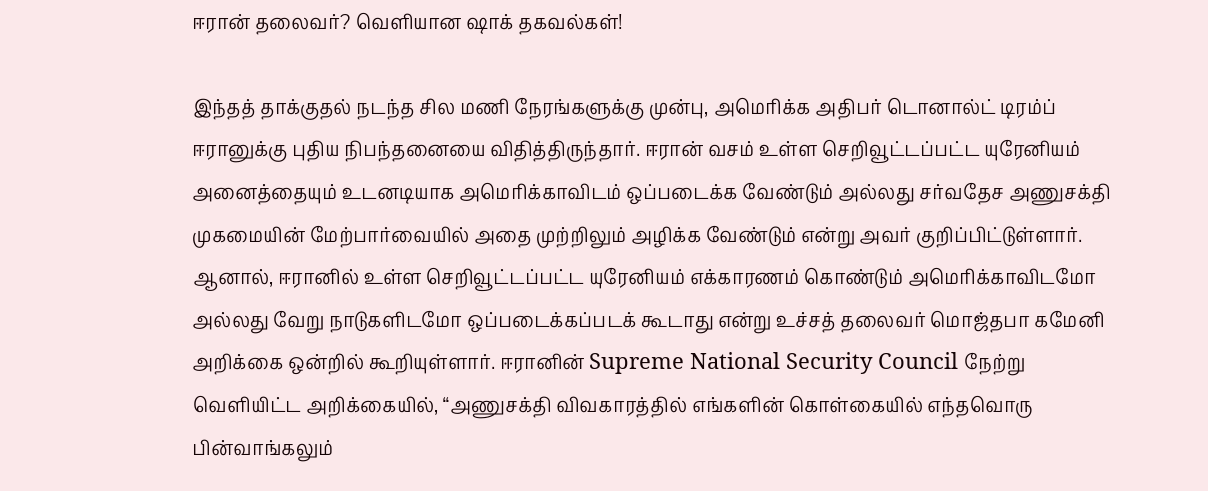ஈரான் தலைவர்? வெளியான ஷாக் தகவல்கள்!

இந்தத் தாக்குதல் நடந்த சில மணி நேரங்களுக்கு முன்பு, அமெரிக்க அதிபர் டொனால்ட் டிரம்ப் ஈரானுக்கு புதிய நிபந்தனையை விதித்திருந்தார். ஈரான் வசம் உள்ள செறிவூட்டப்பட்ட யுரேனியம் அனைத்தையும் உடனடியாக அமெரிக்காவிடம் ஒப்படைக்க வேண்டும் அல்லது சர்வதேச அணுசக்தி முகமையின் மேற்பார்வையில் அதை முற்றிலும் அழிக்க வேண்டும் என்று அவர் குறிப்பிட்டுள்ளார். ஆனால், ஈரானில் உள்ள செறிவூட்டப்பட்ட யுரேனியம் எக்காரணம் கொண்டும் அமெரிக்காவிடமோ அல்லது வேறு நாடுகளிடமோ ஒப்படைக்கப்படக் கூடாது என்று உச்சத் தலைவர் மொஜ்தபா கமேனி அறிக்கை ஒன்றில் கூறியுள்ளார். ஈரானின் Supreme National Security Council நேற்று வெளியிட்ட அறிக்கையில், “அணுசக்தி விவகாரத்தில் எங்களின் கொள்கையில் எந்தவொரு பின்வாங்கலும்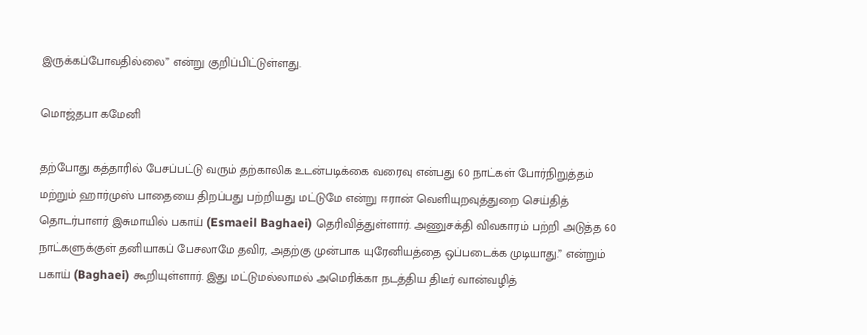இருக்கப்போவதில்லை” என்று குறிப்பிட்டுள்ளது.

மொஜ்தபா கமேனி

தற்போது கத்தாரில் பேசப்பட்டு வரும் தற்காலிக உடன்படிக்கை வரைவு என்பது 60 நாட்கள் போர்நிறுத்தம் மற்றும் ஹார்முஸ் பாதையை திறப்பது பற்றியது மட்டுமே என்று ஈரான் வெளியுறவுத்துறை செய்தித் தொடர்பாளர் இசுமாயில் பகாய் (Esmaeil Baghaei) தெரிவித்துள்ளார். அணுசக்தி விவகாரம் பற்றி அடுத்த 60 நாட்களுக்குள் தனியாகப் பேசலாமே தவிர, அதற்கு முன்பாக யுரேனியத்தை ஒப்படைக்க முடியாது.” என்றும் பகாய் (Baghaei) கூறியுள்ளார். இது மட்டுமல்லாமல் அமெரிக்கா நடத்திய திடீர் வான்வழித்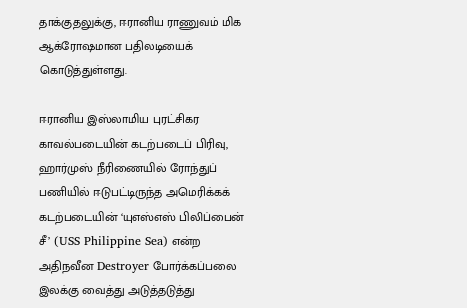தாக்குதலுக்கு, ஈரானிய ராணுவம் மிக ஆக்ரோஷமான பதிலடியைக் கொடுத்துள்ளது.

ஈரானிய இஸ்லாமிய புரட்சிகர காவல்படையின் கடற்படைப் பிரிவு, ஹார்முஸ் நீரிணையில் ரோந்துப் பணியில் ஈடுபட்டிருந்த அமெரிக்கக் கடற்படையின் ‘யுஎஸ்எஸ் பிலிப்பைன் சீ’ (USS Philippine Sea) என்ற அதிநவீன Destroyer போர்க்கப்பலை இலக்கு வைத்து அடுத்தடுத்து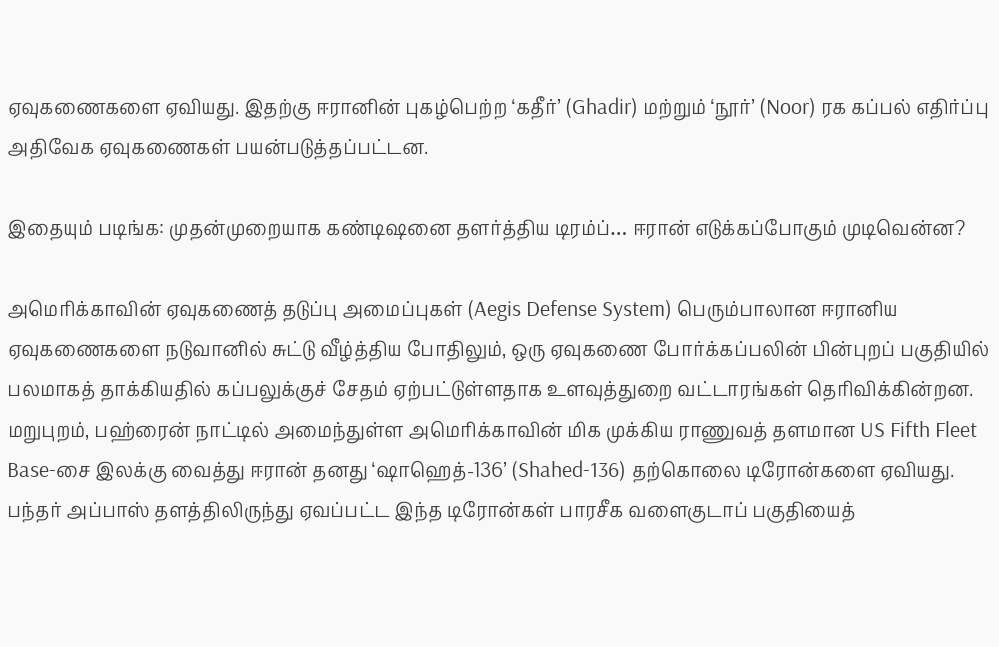ஏவுகணைகளை ஏவியது. இதற்கு ஈரானின் புகழ்பெற்ற ‘கதீர்’ (Ghadir) மற்றும் ‘நூர்’ (Noor) ரக கப்பல் எதிர்ப்பு அதிவேக ஏவுகணைகள் பயன்படுத்தப்பட்டன.

இதையும் படிங்க: முதன்முறையாக கண்டிஷனை தளர்த்திய டிரம்ப்… ஈரான் எடுக்கப்போகும் முடிவென்ன?

அமெரிக்காவின் ஏவுகணைத் தடுப்பு அமைப்புகள் (Aegis Defense System) பெரும்பாலான ஈரானிய ஏவுகணைகளை நடுவானில் சுட்டு வீழ்த்திய போதிலும், ஒரு ஏவுகணை போர்க்கப்பலின் பின்புறப் பகுதியில் பலமாகத் தாக்கியதில் கப்பலுக்குச் சேதம் ஏற்பட்டுள்ளதாக உளவுத்துறை வட்டாரங்கள் தெரிவிக்கின்றன. மறுபுறம், பஹ்ரைன் நாட்டில் அமைந்துள்ள அமெரிக்காவின் மிக முக்கிய ராணுவத் தளமான US Fifth Fleet Base-சை இலக்கு வைத்து ஈரான் தனது ‘ஷாஹெத்-136’ (Shahed-136) தற்கொலை டிரோன்களை ஏவியது. பந்தர் அப்பாஸ் தளத்திலிருந்து ஏவப்பட்ட இந்த டிரோன்கள் பாரசீக வளைகுடாப் பகுதியைத்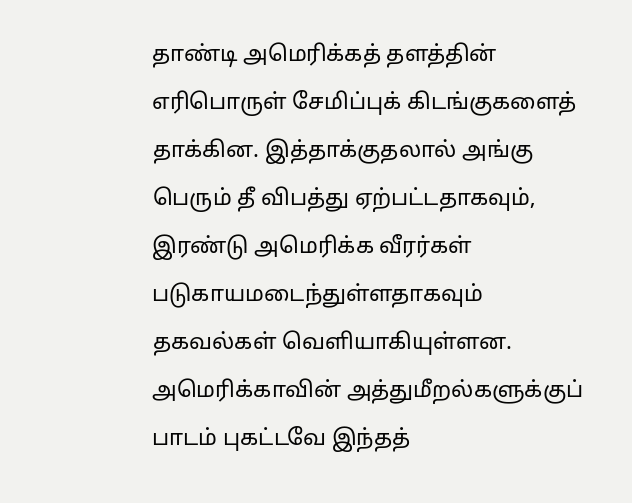தாண்டி அமெரிக்கத் தளத்தின் எரிபொருள் சேமிப்புக் கிடங்குகளைத் தாக்கின. இத்தாக்குதலால் அங்கு பெரும் தீ விபத்து ஏற்பட்டதாகவும், இரண்டு அமெரிக்க வீரர்கள் படுகாயமடைந்துள்ளதாகவும் தகவல்கள் வெளியாகியுள்ளன. அமெரிக்காவின் அத்துமீறல்களுக்குப் பாடம் புகட்டவே இந்தத்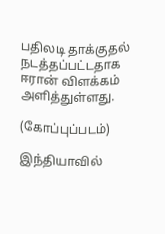பதிலடி தாக்குதல் நடத்தப்பட்டதாக ஈரான் விளக்கம் அளித்துள்ளது.

(கோப்புப்படம்)

இந்தியாவில்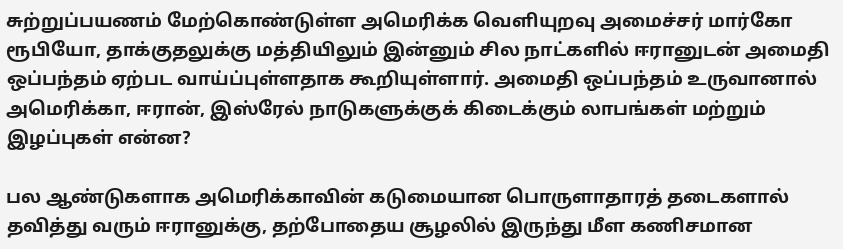சுற்றுப்பயணம் மேற்கொண்டுள்ள அமெரிக்க வெளியுறவு அமைச்சர் மார்கோ ரூபியோ, தாக்குதலுக்கு மத்தியிலும் இன்னும் சில நாட்களில் ஈரானுடன் அமைதி ஒப்பந்தம் ஏற்பட வாய்ப்புள்ளதாக கூறியுள்ளார். அமைதி ஒப்பந்தம் உருவானால் அமெரிக்கா, ஈரான், இஸ்ரேல் நாடுகளுக்குக் கிடைக்கும் லாபங்கள் மற்றும் இழப்புகள் என்ன?

பல ஆண்டுகளாக அமெரிக்காவின் கடுமையான பொருளாதாரத் தடைகளால் தவித்து வரும் ஈரானுக்கு, தற்போதைய சூழலில் இருந்து மீள கணிசமான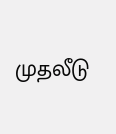முதலீடு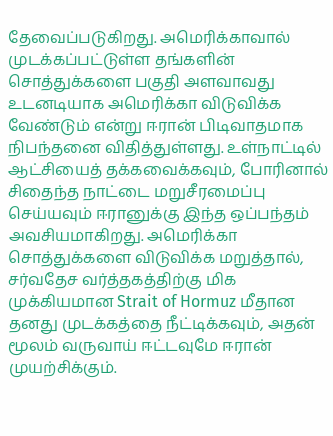தேவைப்படுகிறது. அமெரிக்காவால் முடக்கப்பட்டுள்ள தங்களின் சொத்துக்களை பகுதி அளவாவது உடனடியாக அமெரிக்கா விடுவிக்க வேண்டும் என்று ஈரான் பிடிவாதமாக நிபந்தனை விதித்துள்ளது. உள்நாட்டில் ஆட்சியைத் தக்கவைக்கவும், போரினால் சிதைந்த நாட்டை மறுசீரமைப்பு செய்யவும் ஈரானுக்கு இந்த ஒப்பந்தம் அவசியமாகிறது. அமெரிக்கா சொத்துக்களை விடுவிக்க மறுத்தால், சர்வதேச வர்த்தகத்திற்கு மிக முக்கியமான Strait of Hormuz மீதான தனது முடக்கத்தை நீட்டிக்கவும், அதன் மூலம் வருவாய் ஈட்டவுமே ஈரான் முயற்சிக்கும்.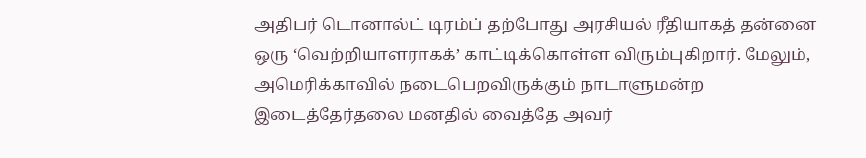அதிபர் டொனால்ட் டிரம்ப் தற்போது அரசியல் ரீதியாகத் தன்னை ஒரு ‘வெற்றியாளராகக்’ காட்டிக்கொள்ள விரும்புகிறார். மேலும், அமெரிக்காவில் நடைபெறவிருக்கும் நாடாளுமன்ற இடைத்தேர்தலை மனதில் வைத்தே அவர்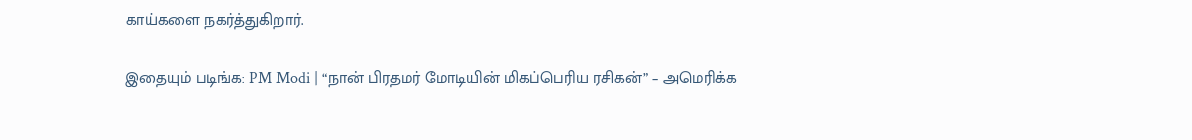காய்களை நகர்த்துகிறார்.

இதையும் படிங்க: PM Modi | “நான் பிரதமர் மோடியின் மிகப்பெரிய ரசிகன்” – அமெரிக்க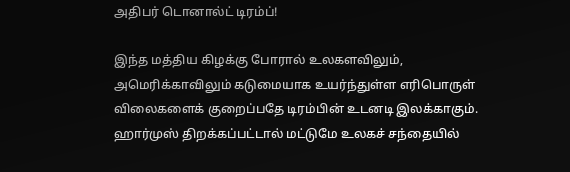அதிபர் டொனால்ட் டிரம்ப்!

இந்த மத்திய கிழக்கு போரால் உலகளவிலும், அமெரிக்காவிலும் கடுமையாக உயர்ந்துள்ள எரிபொருள் விலைகளைக் குறைப்பதே டிரம்பின் உடனடி இலக்காகும். ஹார்முஸ் திறக்கப்பட்டால் மட்டுமே உலகச் சந்தையில்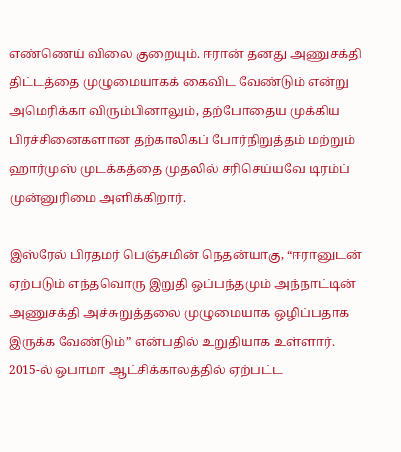எண்ணெய் விலை குறையும். ஈரான் தனது அணுசக்தி திட்டத்தை முழுமையாகக் கைவிட வேண்டும் என்று அமெரிக்கா விரும்பினாலும், தற்போதைய முக்கிய பிரச்சினைகளான தற்காலிகப் போர்நிறுத்தம் மற்றும் ஹார்முஸ் முடக்கத்தை முதலில் சரிசெய்யவே டிரம்ப் முன்னுரிமை அளிக்கிறார்.

இஸ்ரேல் பிரதமர் பெஞ்சமின் நெதன்யாகு, “ஈரானுடன் ஏற்படும் எந்தவொரு இறுதி ஒப்பந்தமும் அந்நாட்டின் அணுசக்தி அச்சுறுத்தலை முழுமையாக ஒழிப்பதாக இருக்க வேண்டும்” என்பதில் உறுதியாக உள்ளார். 2015-ல் ஒபாமா ஆட்சிக்காலத்தில் ஏற்பட்ட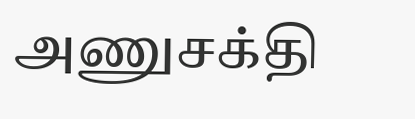அணுசக்தி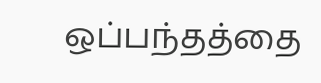ஒப்பந்தத்தை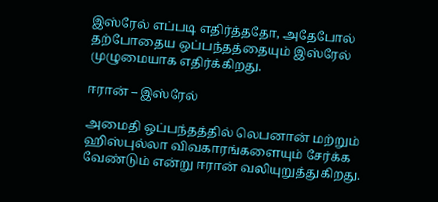இஸ்ரேல் எப்படி எதிர்த்ததோ, அதேபோல் தற்போதைய ஒப்பந்தத்தையும் இஸ்ரேல் முழுமையாக எதிர்க்கிறது.

ஈரான் – இஸ்ரேல்

அமைதி ஒப்பந்தத்தில் லெபனான் மற்றும் ஹிஸ்புல்லா விவகாரங்களையும் சேர்க்க வேண்டும் என்று ஈரான் வலியுறுத்துகிறது.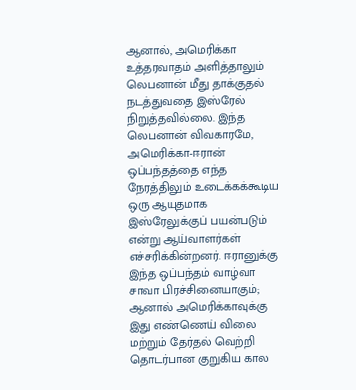ஆனால், அமெரிக்கா உத்தரவாதம் அளித்தாலும் லெபனான் மீது தாக்குதல் நடத்துவதை இஸ்ரேல் நிறுத்தவில்லை. இந்த லெபனான் விவகாரமே, அமெரிக்கா-ஈரான் ஒப்பந்தத்தை எந்த நேரத்திலும் உடைக்கக்கூடிய ஒரு ஆயுதமாக இஸ்ரேலுக்குப் பயன்படும் என்று ஆய்வாளர்கள் எச்சரிக்கின்றனர். ஈரானுக்கு இந்த ஒப்பந்தம் வாழ்வா சாவா பிரச்சினையாகும்; ஆனால் அமெரிக்காவுக்கு இது எண்ணெய் விலை மற்றும் தேர்தல் வெற்றி தொடர்பான குறுகிய கால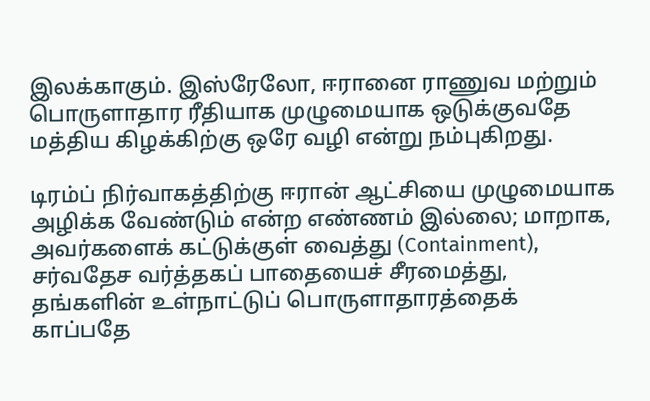இலக்காகும். இஸ்ரேலோ, ஈரானை ராணுவ மற்றும் பொருளாதார ரீதியாக முழுமையாக ஒடுக்குவதே மத்திய கிழக்கிற்கு ஒரே வழி என்று நம்புகிறது.

டிரம்ப் நிர்வாகத்திற்கு ஈரான் ஆட்சியை முழுமையாக அழிக்க வேண்டும் என்ற எண்ணம் இல்லை; மாறாக, அவர்களைக் கட்டுக்குள் வைத்து (Containment), சர்வதேச வர்த்தகப் பாதையைச் சீரமைத்து, தங்களின் உள்நாட்டுப் பொருளாதாரத்தைக் காப்பதே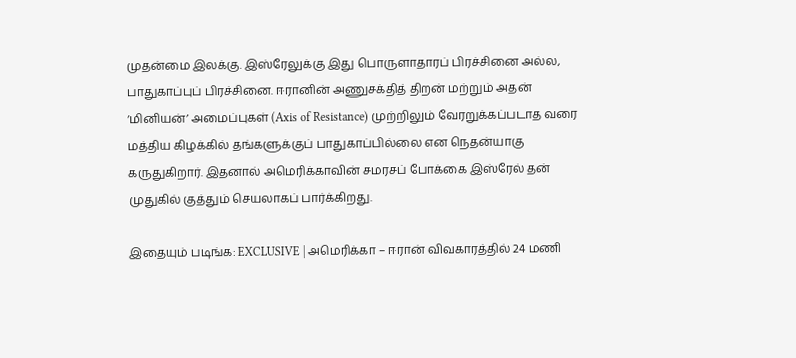முதன்மை இலக்கு. இஸ்ரேலுக்கு இது பொருளாதாரப் பிரச்சினை அல்ல, பாதுகாப்புப் பிரச்சினை. ஈரானின் அணுசக்தித் திறன் மற்றும் அதன் ‘மினியன்’ அமைப்புகள் (Axis of Resistance) முற்றிலும் வேரறுக்கப்படாத வரை மத்திய கிழக்கில் தங்களுக்குப் பாதுகாப்பில்லை என நெதன்யாகு கருதுகிறார். இதனால் அமெரிக்காவின் சமரசப் போக்கை இஸ்ரேல் தன் முதுகில் குத்தும் செயலாகப் பார்க்கிறது.

இதையும் படிங்க: EXCLUSIVE | அமெரிக்கா – ஈரான் விவகாரத்தில் 24 மணி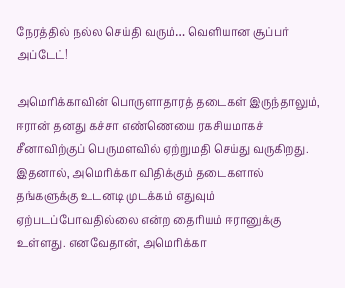நேரத்தில் நல்ல செய்தி வரும்… வெளியான சூப்பர் அப்டேட்!

அமெரிக்காவின் பொருளாதாரத் தடைகள் இருந்தாலும், ஈரான் தனது கச்சா எண்ணெயை ரகசியமாகச் சீனாவிற்குப் பெருமளவில் ஏற்றுமதி செய்து வருகிறது. இதனால், அமெரிக்கா விதிக்கும் தடைகளால் தங்களுக்கு உடனடி முடக்கம் எதுவும் ஏற்படப்போவதில்லை என்ற தைரியம் ஈரானுக்கு உள்ளது. எனவேதான், அமெரிக்கா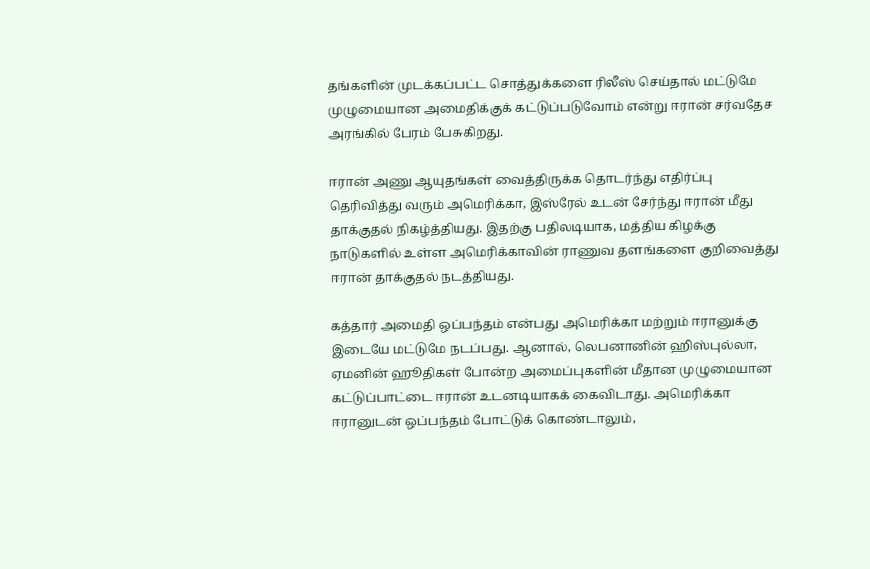தங்களின் முடக்கப்பட்ட சொத்துக்களை ரிலீஸ் செய்தால் மட்டுமே முழுமையான அமைதிக்குக் கட்டுப்படுவோம் என்று ஈரான் சர்வதேச அரங்கில் பேரம் பேசுகிறது.

ஈரான் அணு ஆயுதங்கள் வைத்திருக்க தொடர்ந்து எதிர்ப்பு தெரிவித்து வரும் அமெரிக்கா, இஸ்ரேல் உடன் சேர்ந்து ஈரான் மீது தாக்குதல் நிகழ்த்தியது. இதற்கு பதிலடியாக, மத்திய கிழக்கு நாடுகளில் உள்ள அமெரிக்காவின் ராணுவ தளங்களை குறிவைத்து ஈரான் தாக்குதல் நடத்தியது.

கத்தார் அமைதி ஒப்பந்தம் என்பது அமெரிக்கா மற்றும் ஈரானுக்கு இடையே மட்டுமே நடப்பது. ஆனால், லெபனானின் ஹிஸ்புல்லா, ஏமனின் ஹூதிகள் போன்ற அமைப்புகளின் மீதான முழுமையான கட்டுப்பாட்டை ஈரான் உடனடியாகக் கைவிடாது. அமெரிக்கா ஈரானுடன் ஒப்பந்தம் போட்டுக் கொண்டாலும்,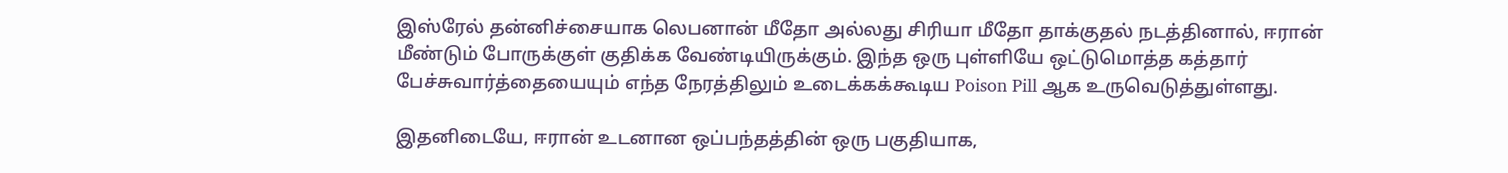இஸ்ரேல் தன்னிச்சையாக லெபனான் மீதோ அல்லது சிரியா மீதோ தாக்குதல் நடத்தினால், ஈரான் மீண்டும் போருக்குள் குதிக்க வேண்டியிருக்கும். இந்த ஒரு புள்ளியே ஒட்டுமொத்த கத்தார் பேச்சுவார்த்தையையும் எந்த நேரத்திலும் உடைக்கக்கூடிய Poison Pill ஆக உருவெடுத்துள்ளது.

இதனிடையே, ஈரான் உடனான ஒப்பந்தத்தின் ஒரு பகுதியாக,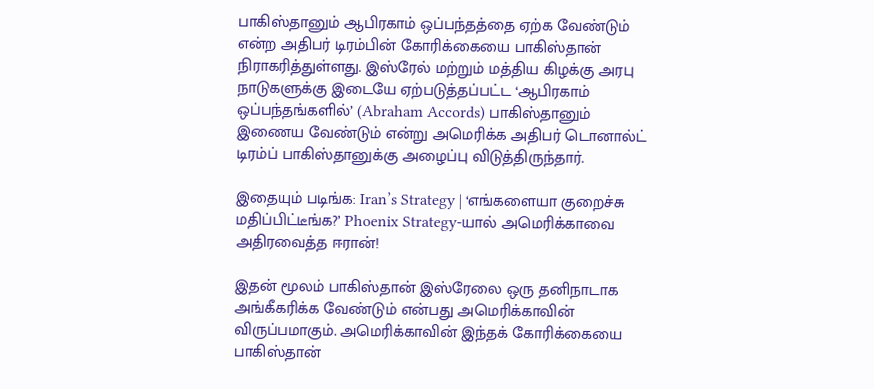பாகிஸ்தானும் ஆபிரகாம் ஒப்பந்தத்தை ஏற்க வேண்டும் என்ற அதிபர் டிரம்பின் கோரிக்கையை பாகிஸ்தான் நிராகரித்துள்ளது. இஸ்ரேல் மற்றும் மத்திய கிழக்கு அரபு நாடுகளுக்கு இடையே ஏற்படுத்தப்பட்ட ‘ஆபிரகாம் ஒப்பந்தங்களில்’ (Abraham Accords) பாகிஸ்தானும் இணைய வேண்டும் என்று அமெரிக்க அதிபர் டொனால்ட் டிரம்ப் பாகிஸ்தானுக்கு அழைப்பு விடுத்திருந்தார்.

இதையும் படிங்க: Iran’s Strategy | ‘எங்களையா குறைச்சு மதிப்பிட்டீங்க?’ Phoenix Strategy-யால் அமெரிக்காவை அதிரவைத்த ஈரான்!

இதன் மூலம் பாகிஸ்தான் இஸ்ரேலை ஒரு தனிநாடாக அங்கீகரிக்க வேண்டும் என்பது அமெரிக்காவின் விருப்பமாகும். அமெரிக்காவின் இந்தக் கோரிக்கையை பாகிஸ்தான்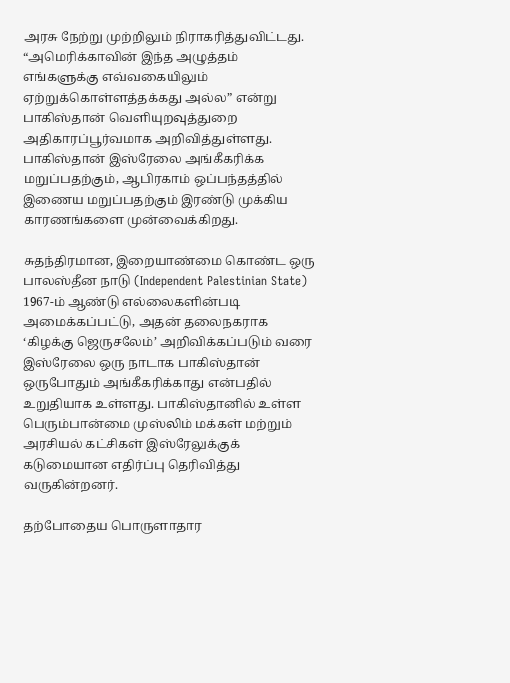அரசு நேற்று முற்றிலும் நிராகரித்துவிட்டது. “அமெரிக்காவின் இந்த அழுத்தம் எங்களுக்கு எவ்வகையிலும் ஏற்றுக்கொள்ளத்தக்கது அல்ல” என்று பாகிஸ்தான் வெளியுறவுத்துறை அதிகாரப்பூர்வமாக அறிவித்துள்ளது. பாகிஸ்தான் இஸ்ரேலை அங்கீகரிக்க மறுப்பதற்கும், ஆபிரகாம் ஒப்பந்தத்தில் இணைய மறுப்பதற்கும் இரண்டு முக்கிய காரணங்களை முன்வைக்கிறது.

சுதந்திரமான, இறையாண்மை கொண்ட ஒரு பாலஸ்தீன நாடு (Independent Palestinian State) 1967-ம் ஆண்டு எல்லைகளின்படி அமைக்கப்பட்டு, அதன் தலைநகராக ‘கிழக்கு ஜெருசலேம்’ அறிவிக்கப்படும் வரை இஸ்ரேலை ஒரு நாடாக பாகிஸ்தான் ஒருபோதும் அங்கீகரிக்காது என்பதில் உறுதியாக உள்ளது. பாகிஸ்தானில் உள்ள பெரும்பான்மை முஸ்லிம் மக்கள் மற்றும் அரசியல் கட்சிகள் இஸ்ரேலுக்குக் கடுமையான எதிர்ப்பு தெரிவித்து வருகின்றனர்.

தற்போதைய பொருளாதார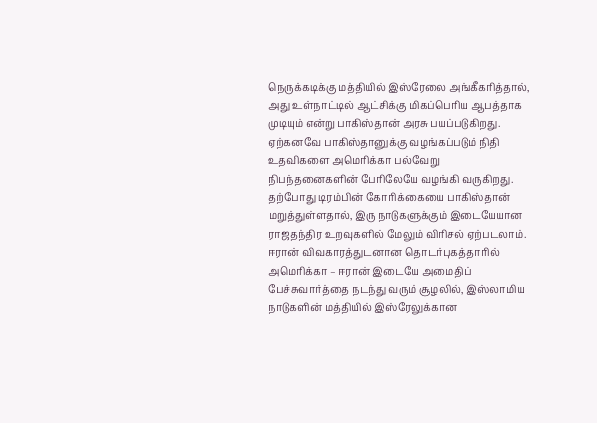நெருக்கடிக்கு மத்தியில் இஸ்ரேலை அங்கீகரித்தால், அது உள்நாட்டில் ஆட்சிக்கு மிகப்பெரிய ஆபத்தாக முடியும் என்று பாகிஸ்தான் அரசு பயப்படுகிறது. ஏற்கனவே பாகிஸ்தானுக்கு வழங்கப்படும் நிதி உதவிகளை அமெரிக்கா பல்வேறு நிபந்தனைகளின் பேரிலேயே வழங்கி வருகிறது. தற்போது டிரம்பின் கோரிக்கையை பாகிஸ்தான் மறுத்துள்ளதால், இரு நாடுகளுக்கும் இடையேயான ராஜதந்திர உறவுகளில் மேலும் விரிசல் ஏற்படலாம். ஈரான் விவகாரத்துடனான தொடர்புகத்தாரில் அமெரிக்கா – ஈரான் இடையே அமைதிப் பேச்சுவார்த்தை நடந்து வரும் சூழலில், இஸ்லாமிய நாடுகளின் மத்தியில் இஸ்ரேலுக்கான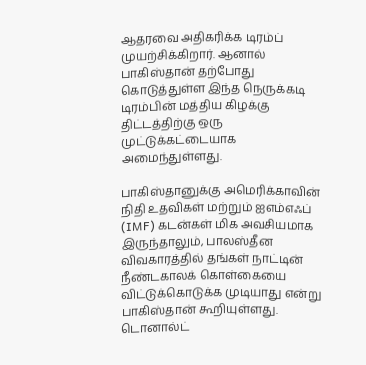ஆதரவை அதிகரிக்க டிரம்ப் முயற்சிக்கிறார். ஆனால் பாகிஸ்தான் தற்போது கொடுத்துள்ள இந்த நெருக்கடி டிரம்பின் மத்திய கிழக்கு திட்டத்திற்கு ஒரு முட்டுக்கட்டையாக அமைந்துள்ளது.

பாகிஸ்தானுக்கு அமெரிக்காவின் நிதி உதவிகள் மற்றும் ஐஎம்எஃப் (IMF) கடன்கள் மிக அவசியமாக இருந்தாலும், பாலஸ்தீன விவகாரத்தில் தங்கள் நாட்டின் நீண்டகாலக் கொள்கையை விட்டுக்கொடுக்க முடியாது என்று பாகிஸ்தான் கூறியுள்ளது. டொனால்ட்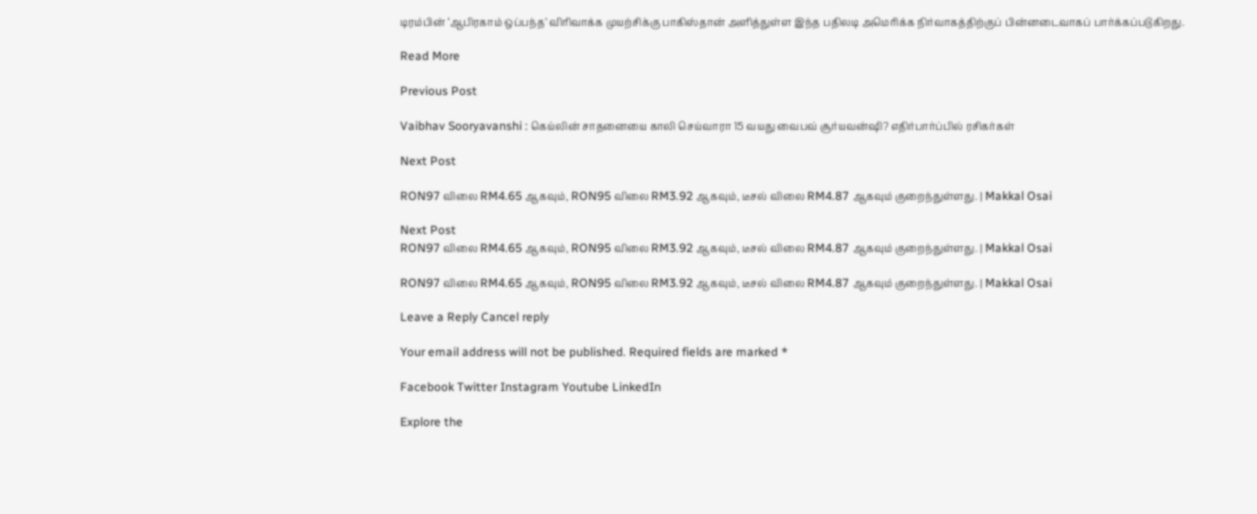டிரம்பின் ‘ஆபிரகாம் ஒப்பந்த’ விரிவாக்க முயற்சிக்கு பாகிஸ்தான் அளித்துள்ள இந்த பதிலடி அமெரிக்க நிர்வாகத்திற்குப் பின்னடைவாகப் பார்க்கப்படுகிறது.

Read More

Previous Post

Vaibhav Sooryavanshi : கெய்லின் சாதனையை காலி செய்வாரா 15 வயது வைபவ் சூர்யவன்ஷி? எதிர்பார்ப்பில் ரசிகர்கள்

Next Post

RON97 விலை RM4.65 ஆகவும், RON95 விலை RM3.92 ஆகவும், டீசல் விலை RM4.87 ஆகவும் குறைந்துள்ளது. | Makkal Osai

Next Post
RON97 விலை RM4.65 ஆகவும், RON95 விலை RM3.92 ஆகவும், டீசல் விலை RM4.87 ஆகவும் குறைந்துள்ளது. | Makkal Osai

RON97 விலை RM4.65 ஆகவும், RON95 விலை RM3.92 ஆகவும், டீசல் விலை RM4.87 ஆகவும் குறைந்துள்ளது. | Makkal Osai

Leave a Reply Cancel reply

Your email address will not be published. Required fields are marked *

Facebook Twitter Instagram Youtube LinkedIn

Explore the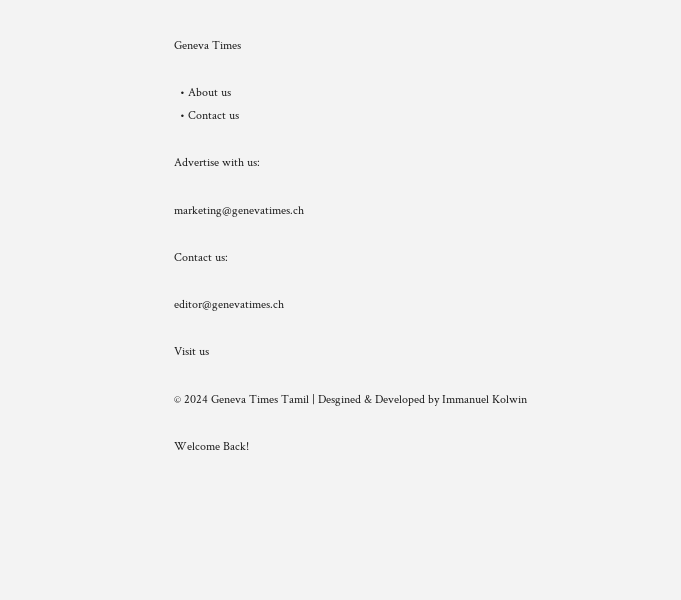Geneva Times

  • About us
  • Contact us

Advertise with us:

marketing@genevatimes.ch

Contact us:

editor@genevatimes.ch

Visit us

© 2024 Geneva Times Tamil | Desgined & Developed by Immanuel Kolwin

Welcome Back!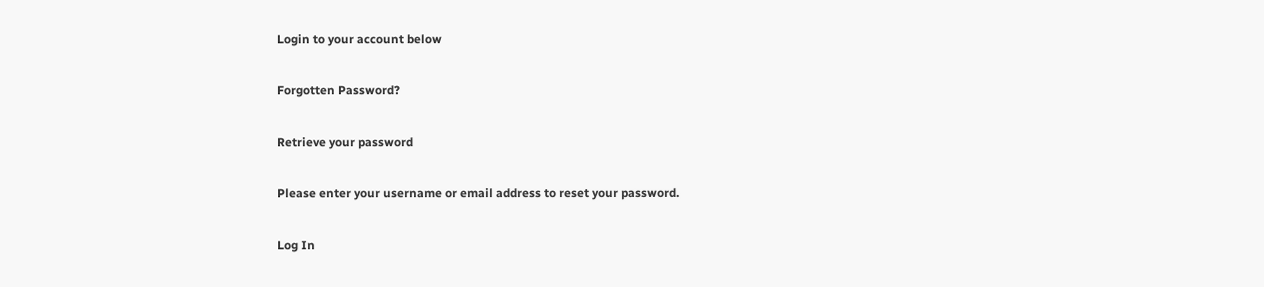Login to your account below

Forgotten Password?

Retrieve your password

Please enter your username or email address to reset your password.

Log In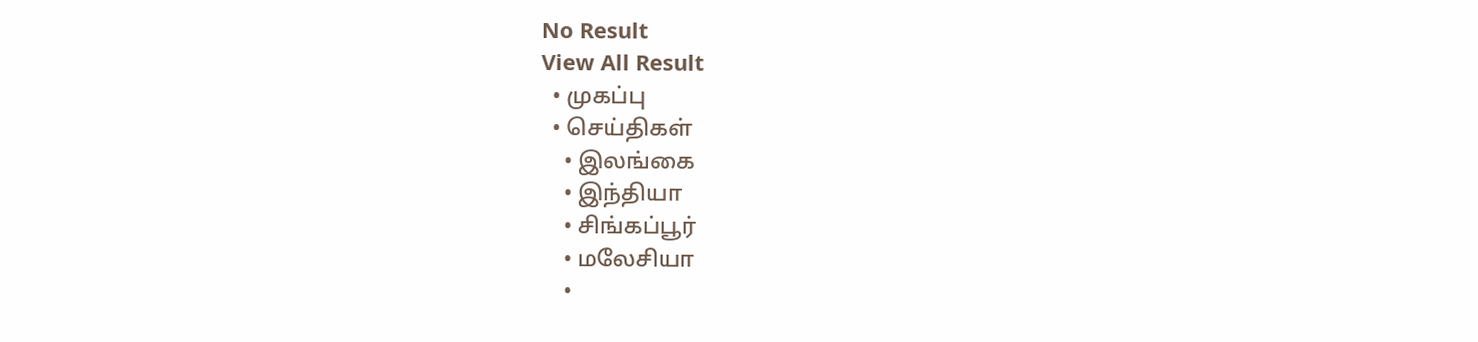No Result
View All Result
  • முகப்பு
  • செய்திகள்
    • இலங்கை
    • இந்தியா
    • சிங்கப்பூர்
    • மலேசியா
    •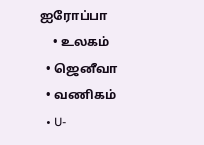ஐரோப்பா
    • உலகம்
  • ஜெனீவா
  • வணிகம்
  • U-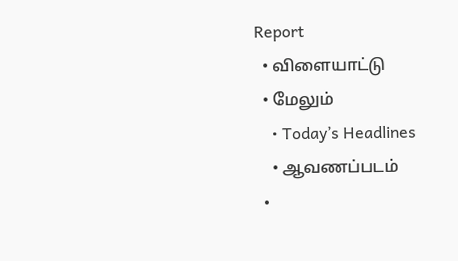Report
  • விளையாட்டு
  • மேலும்
    • Today’s Headlines
    • ஆவணப்படம்
  •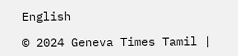English

© 2024 Geneva Times Tamil |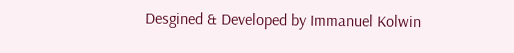Desgined & Developed by Immanuel Kolwin